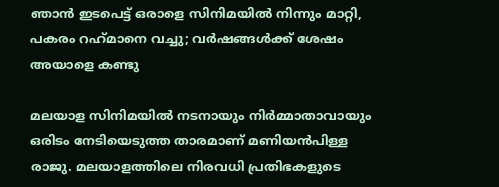ഞാന്‍ ഇടപെട്ട് ഒരാളെ സിനിമയില്‍ നിന്നും മാറ്റി, പകരം റഹ്‌മാനെ വച്ചു; വര്‍ഷങ്ങള്‍ക്ക് ശേഷം അയാളെ കണ്ടു

മലയാള സിനിമയില്‍ നടനായും നിര്‍മ്മാതാവായും ഒരിടം നേടിയെടുത്ത താരമാണ് മണിയന്‍പിള്ള രാജു. മലയാളത്തിലെ നിരവധി പ്രതിഭകളുടെ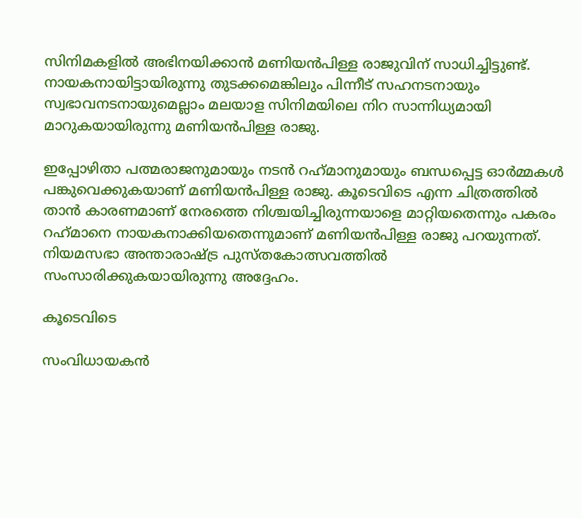സിനിമകളില്‍ അഭിനയിക്കാന്‍ മണിയന്‍പിള്ള രാജുവിന് സാധിച്ചിട്ടുണ്ട്. നായകനായിട്ടായിരുന്നു തുടക്കമെങ്കിലും പിന്നീട് സഹനടനായും സ്വഭാവനടനായുമെല്ലാം മലയാള സിനിമയിലെ നിറ സാന്നിധ്യമായി മാറുകയായിരുന്നു മണിയന്‍പിള്ള രാജു.

ഇപ്പോഴിതാ പത്മരാജനുമായും നടന്‍ റഹ്‌മാനുമായും ബന്ധപ്പെട്ട ഓര്‍മ്മകള്‍ പങ്കുവെക്കുകയാണ് മണിയന്‍പിള്ള രാജു. കൂടെവിടെ എന്ന ചിത്രത്തില്‍ താന്‍ കാരണമാണ് നേരത്തെ നിശ്ചയിച്ചിരുന്നയാളെ മാറ്റിയതെന്നും പകരം റഹ്‌മാനെ നായകനാക്കിയതെന്നുമാണ് മണിയന്‍പിള്ള രാജു പറയുന്നത്. നിയമസഭാ അന്താരാഷ്ട്ര പുസ്തകോത്സവത്തില്‍ സംസാരിക്കുകയായിരുന്നു അദ്ദേഹം.

കൂടെവിടെ

സംവിധായകന്‍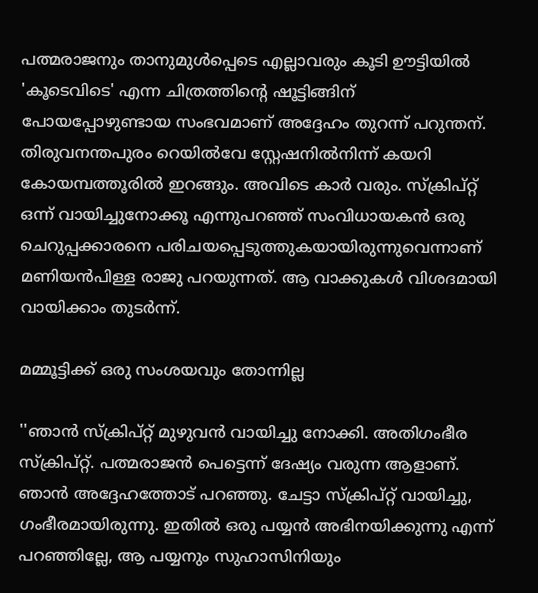പത്മരാജനും താനുമുള്‍പ്പെടെ എല്ലാവരും കൂടി ഊട്ടിയില്‍ 'കൂടെവിടെ' എന്ന ചിത്രത്തിന്റെ ഷൂട്ടിങ്ങിന് പോയപ്പോഴുണ്ടായ സംഭവമാണ് അദ്ദേഹം തുറന്ന് പറുന്തന്. തിരുവനന്തപുരം റെയില്‍വേ സ്റ്റേഷനില്‍നിന്ന് കയറി കോയമ്പത്തൂരില്‍ ഇറങ്ങും. അവിടെ കാര്‍ വരും. സ്‌ക്രിപ്റ്റ് ഒന്ന് വായിച്ചുനോക്കൂ എന്നുപറഞ്ഞ് സംവിധായകന്‍ ഒരു ചെറുപ്പക്കാരനെ പരിചയപ്പെടുത്തുകയായിരുന്നുവെന്നാണ് മണിയന്‍പിള്ള രാജു പറയുന്നത്. ആ വാക്കുകള്‍ വിശദമായി വായിക്കാം തുടര്‍ന്ന്.

മമ്മൂട്ടിക്ക് ഒരു സംശയവും തോന്നില്ല

''ഞാന്‍ സ്‌ക്രിപ്റ്റ് മുഴുവന്‍ വായിച്ചു നോക്കി. അതിഗംഭീര സ്‌ക്രിപ്റ്റ്. പത്മരാജന്‍ പെട്ടെന്ന് ദേഷ്യം വരുന്ന ആളാണ്. ഞാന്‍ അദ്ദേഹത്തോട് പറഞ്ഞു. ചേട്ടാ സ്‌ക്രിപ്റ്റ് വായിച്ചു, ഗംഭീരമായിരുന്നു. ഇതില്‍ ഒരു പയ്യന്‍ അഭിനയിക്കുന്നു എന്ന് പറഞ്ഞില്ലേ, ആ പയ്യനും സുഹാസിനിയും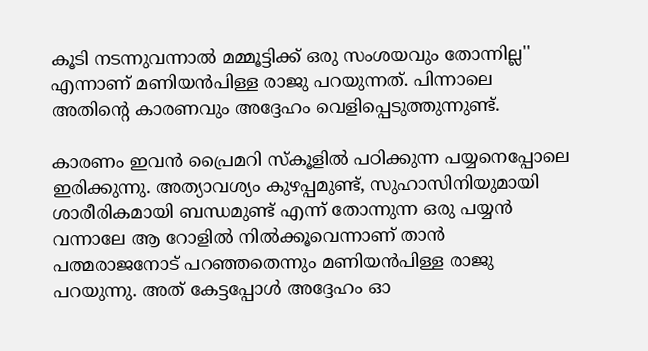കൂടി നടന്നുവന്നാല്‍ മമ്മൂട്ടിക്ക് ഒരു സംശയവും തോന്നില്ല'' എന്നാണ് മണിയന്‍പിള്ള രാജു പറയുന്നത്. പിന്നാലെ അതിന്റെ കാരണവും അദ്ദേഹം വെളിപ്പെടുത്തുന്നുണ്ട്.

കാരണം ഇവന്‍ പ്രൈമറി സ്‌കൂളില്‍ പഠിക്കുന്ന പയ്യനെപ്പോലെ ഇരിക്കുന്നു. അത്യാവശ്യം കുഴപ്പമുണ്ട്, സുഹാസിനിയുമായി ശാരീരികമായി ബന്ധമുണ്ട് എന്ന് തോന്നുന്ന ഒരു പയ്യന്‍ വന്നാലേ ആ റോളില്‍ നില്‍ക്കൂവെന്നാണ് താന്‍ പത്മരാജനോട് പറഞ്ഞതെന്നും മണിയന്‍പിള്ള രാജു പറയുന്നു. അത് കേട്ടപ്പോള്‍ അദ്ദേഹം ഓ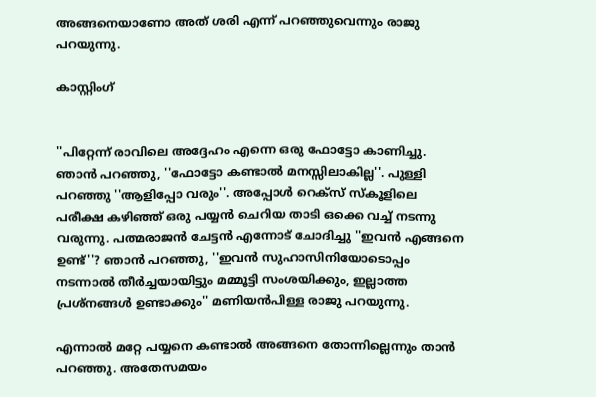അങ്ങനെയാണോ അത് ശരി എന്ന് പറഞ്ഞുവെന്നും രാജു പറയുന്നു.

കാസ്റ്റിംഗ്


''പിറ്റേന്ന് രാവിലെ അദ്ദേഹം എന്നെ ഒരു ഫോട്ടോ കാണിച്ചു. ഞാന്‍ പറഞ്ഞു, ''ഫോട്ടോ കണ്ടാല്‍ മനസ്സിലാകില്ല''. പുള്ളി പറഞ്ഞു ''ആളിപ്പോ വരും''. അപ്പോള്‍ റെക്‌സ് സ്‌കൂളിലെ പരീക്ഷ കഴിഞ്ഞ് ഒരു പയ്യന്‍ ചെറിയ താടി ഒക്കെ വച്ച് നടന്നു വരുന്നു. പത്മരാജന്‍ ചേട്ടന്‍ എന്നോട് ചോദിച്ചു ''ഇവന്‍ എങ്ങനെ ഉണ്ട്''? ഞാന്‍ പറഞ്ഞു, ''ഇവന്‍ സുഹാസിനിയോടൊപ്പം നടന്നാല്‍ തീര്‍ച്ചയായിട്ടും മമ്മൂട്ടി സംശയിക്കും, ഇല്ലാത്ത പ്രശ്‌നങ്ങള്‍ ഉണ്ടാക്കും'' മണിയന്‍പിള്ള രാജു പറയുന്നു.

എന്നാല്‍ മറ്റേ പയ്യനെ കണ്ടാല്‍ അങ്ങനെ തോന്നില്ലെന്നും താന്‍ പറഞ്ഞു. അതേസമയം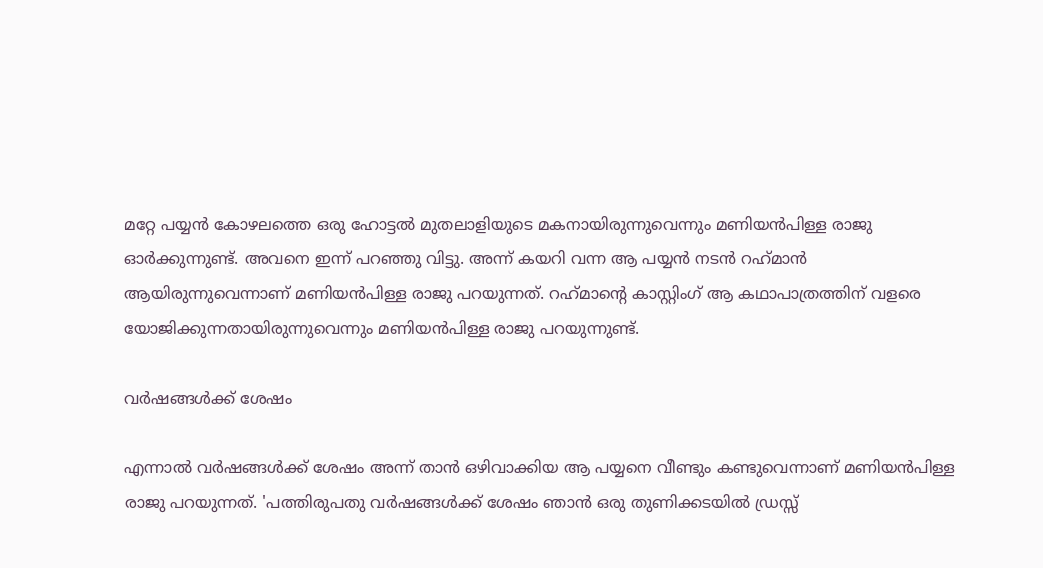മറ്റേ പയ്യന്‍ കോഴലത്തെ ഒരു ഹോട്ടല്‍ മുതലാളിയുടെ മകനായിരുന്നുവെന്നും മണിയന്‍പിള്ള രാജു ഓര്‍ക്കുന്നുണ്ട്. അവനെ ഇന്ന് പറഞ്ഞു വിട്ടു. അന്ന് കയറി വന്ന ആ പയ്യന്‍ നടന്‍ റഹ്‌മാന്‍ ആയിരുന്നുവെന്നാണ് മണിയന്‍പിള്ള രാജു പറയുന്നത്. റഹ്‌മാന്റെ കാസ്റ്റിംഗ് ആ കഥാപാത്രത്തിന് വളരെ യോജിക്കുന്നതായിരുന്നുവെന്നും മണിയന്‍പിള്ള രാജു പറയുന്നുണ്ട്.

വര്‍ഷങ്ങള്‍ക്ക് ശേഷം

എന്നാല്‍ വര്‍ഷങ്ങള്‍ക്ക് ശേഷം അന്ന് താന്‍ ഒഴിവാക്കിയ ആ പയ്യനെ വീണ്ടും കണ്ടുവെന്നാണ് മണിയന്‍പിള്ള രാജു പറയുന്നത്. 'പത്തിരുപതു വര്‍ഷങ്ങള്‍ക്ക് ശേഷം ഞാന്‍ ഒരു തുണിക്കടയില്‍ ഡ്രസ്സ്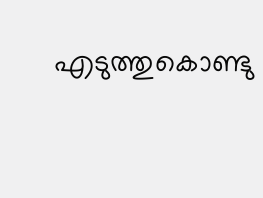എടുത്തുകൊണ്ടു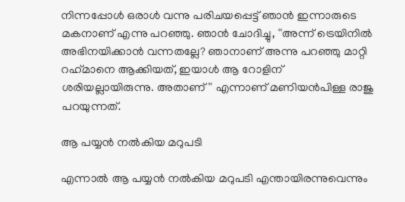നിന്നപ്പോള്‍ ഒരാള്‍ വന്നു പരിചയപ്പെട്ട് ഞാന്‍ ഇന്നാരുടെ മകനാണ് എന്നു പറഞ്ഞു. ഞാന്‍ ചോദിച്ചു, ''അന്ന് ട്രെയിനില്‍ അഭിനയിക്കാന്‍ വന്നതല്ലേ? ഞാനാണ് അന്നു പറഞ്ഞു മാറ്റി റഹ്‌മാനെ ആക്കിയത്, ഇയാള്‍ ആ റോളിന് ശരിയല്ലായിരുന്നു. അതാണ്'' എന്നാണ് മണിയന്‍പിള്ള രാജു പറയുന്നത്.

ആ പയ്യന്‍ നല്‍കിയ മറുപടി

എന്നാല്‍ ആ പയ്യന്‍ നല്‍കിയ മറുപടി എന്തായിരന്നുവെന്നും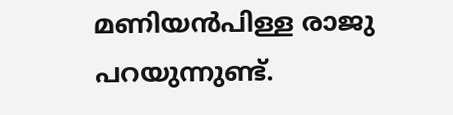മണിയന്‍പിള്ള രാജു പറയുന്നുണ്ട്.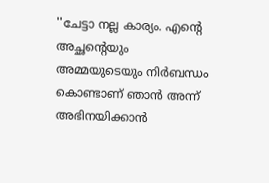''ചേട്ടാ നല്ല കാര്യം. എന്റെ അച്ഛന്റെയും അമ്മയുടെയും നിര്‍ബന്ധം കൊണ്ടാണ് ഞാന്‍ അന്ന് അഭിനയിക്കാന്‍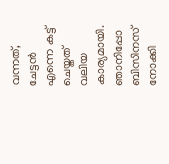വന്നത്, ചേട്ടന്‍ എന്നെ കട്ട് ചെയ്തത് വലിയ കാര്യമായി. ഞാനിപ്പോ ബിസിനസ് നോക്കി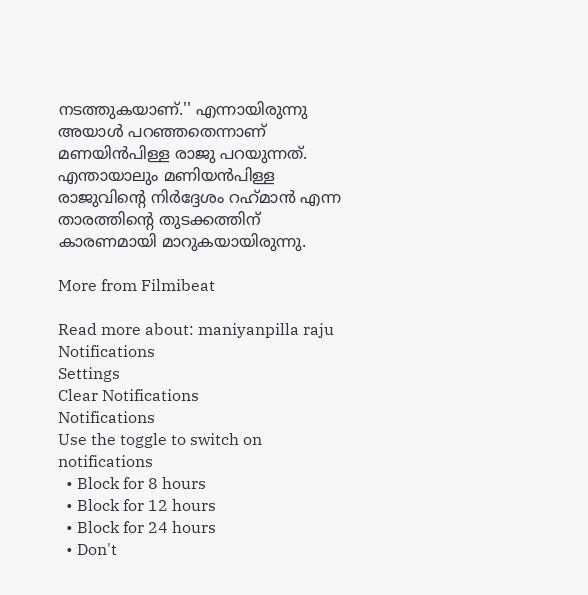നടത്തുകയാണ്.'' എന്നായിരുന്നു അയാള്‍ പറഞ്ഞതെന്നാണ് മണയിന്‍പിള്ള രാജു പറയുന്നത്. എന്തായാലും മണിയന്‍പിള്ള രാജുവിന്റെ നിര്‍ദ്ദേശം റഹ്‌മാന്‍ എന്ന താരത്തിന്റെ തുടക്കത്തിന് കാരണമായി മാറുകയായിരുന്നു.

More from Filmibeat

Read more about: maniyanpilla raju
Notifications
Settings
Clear Notifications
Notifications
Use the toggle to switch on notifications
  • Block for 8 hours
  • Block for 12 hours
  • Block for 24 hours
  • Don't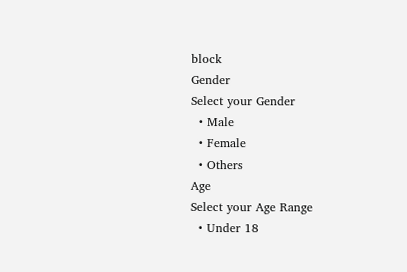block
Gender
Select your Gender
  • Male
  • Female
  • Others
Age
Select your Age Range
  • Under 18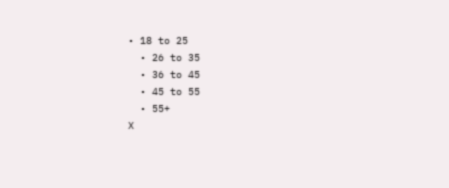• 18 to 25
  • 26 to 35
  • 36 to 45
  • 45 to 55
  • 55+
X